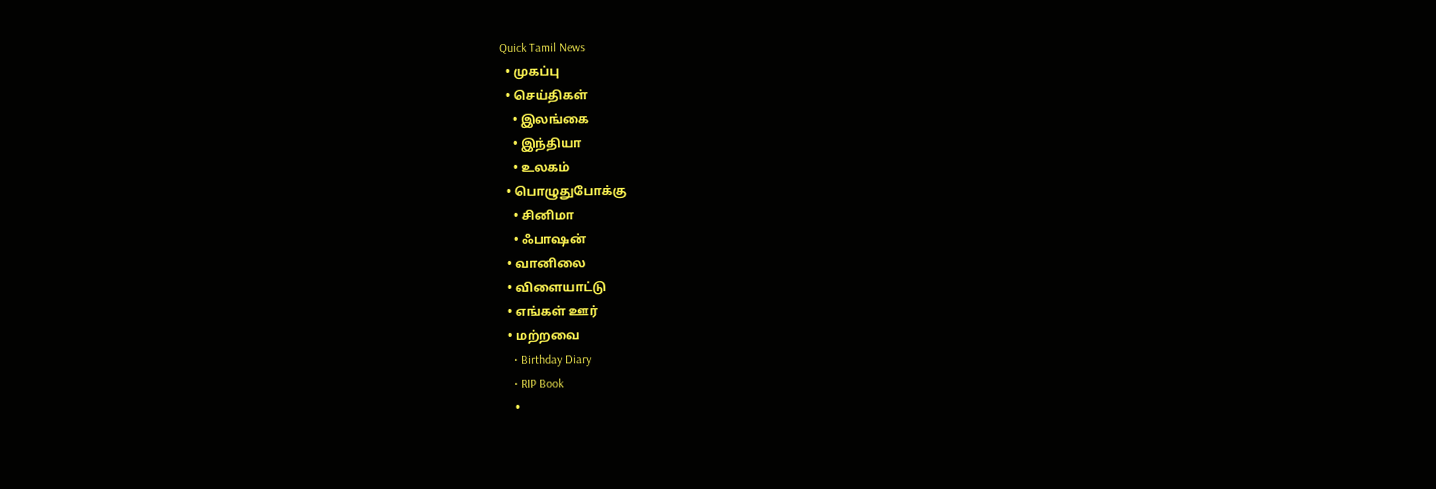Quick Tamil News
  • முகப்பு
  • செய்திகள்
    • இலங்கை
    • இந்தியா
    • உலகம்
  • பொழுதுபோக்கு
    • சினிமா
    • ஃபாஷன்
  • வானிலை
  • விளையாட்டு
  • எங்கள் ஊர்
  • மற்றவை
    • Birthday Diary
    • RIP Book
    •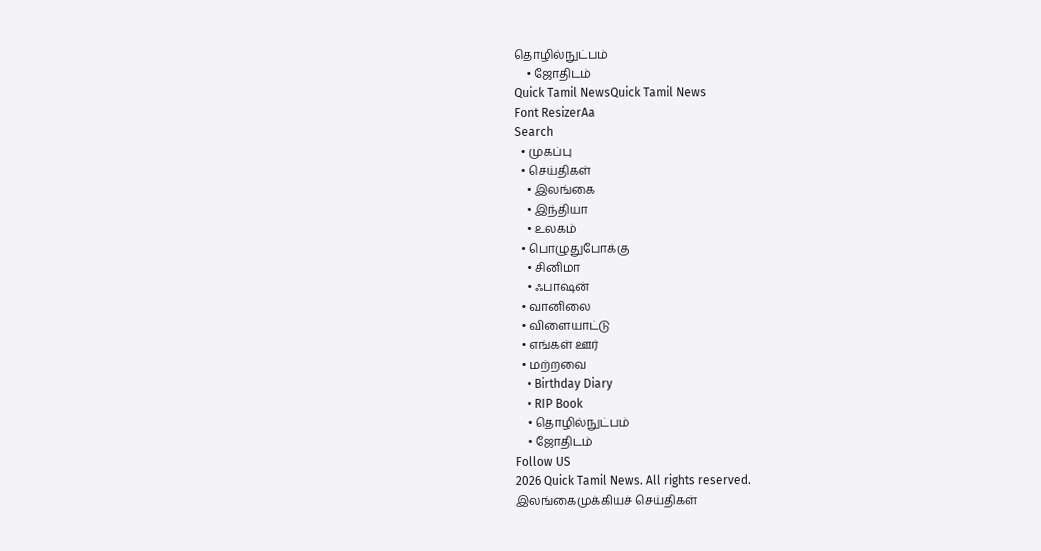தொழில்நுட்பம்
    • ஜோதிடம்
Quick Tamil NewsQuick Tamil News
Font ResizerAa
Search
  • முகப்பு
  • செய்திகள்
    • இலங்கை
    • இந்தியா
    • உலகம்
  • பொழுதுபோக்கு
    • சினிமா
    • ஃபாஷன்
  • வானிலை
  • விளையாட்டு
  • எங்கள் ஊர்
  • மற்றவை
    • Birthday Diary
    • RIP Book
    • தொழில்நுட்பம்
    • ஜோதிடம்
Follow US
2026 Quick Tamil News. All rights reserved.
இலங்கைமுக்கியச் செய்திகள்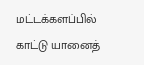மட்டக்களப்பில் காட்டு யானைத்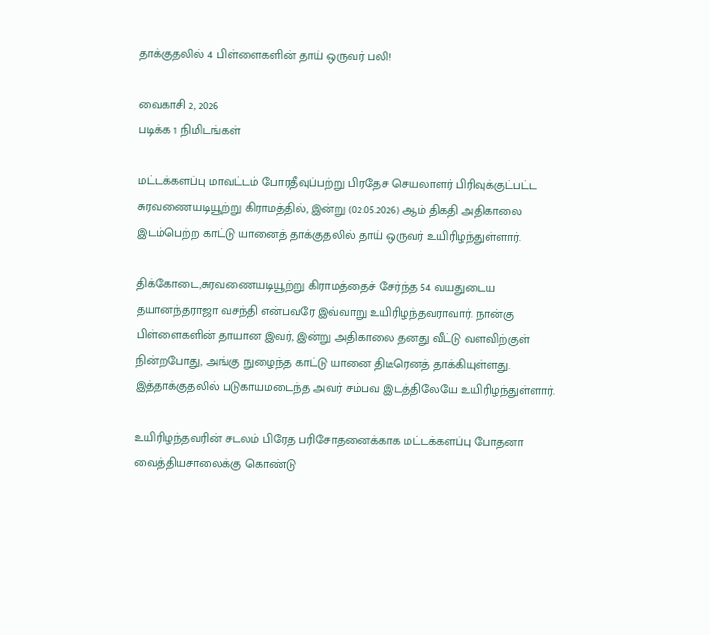தாக்குதலில் 4 பிள்ளைகளின் தாய் ஒருவர் பலி!

வைகாசி 2, 2026
படிக்க 1 நிமிடங்கள்

மட்டக்களப்பு மாவட்டம் போரதீவுப்பற்று பிரதேச செயலாளர் பிரிவுக்குட்பட்ட சுரவணையடியூற்று கிராமத்தில், இன்று (02.05.2026) ஆம் திகதி அதிகாலை இடம்பெற்ற காட்டு யானைத் தாக்குதலில் தாய் ஒருவர் உயிரிழந்துள்ளார்.

திக்கோடை,சுரவணையடியூற்று கிராமத்தைச் சேர்ந்த 54 வயதுடைய தயானந்தராஜா வசந்தி என்பவரே இவ்வாறு உயிரிழந்தவராவார். நான்கு பிள்ளைகளின் தாயான இவர், இன்று அதிகாலை தனது வீட்டு வளவிற்குள் நின்றபோது, அங்கு நுழைந்த காட்டு யானை திடீரெனத் தாக்கியுள்ளது. இத்தாக்குதலில் படுகாயமடைந்த அவர் சம்பவ இடத்திலேயே உயிரிழந்துள்ளார்.

உயிரிழந்தவரின் சடலம் பிரேத பரிசோதனைக்காக மட்டக்களப்பு போதனா வைத்தியசாலைக்கு கொண்டு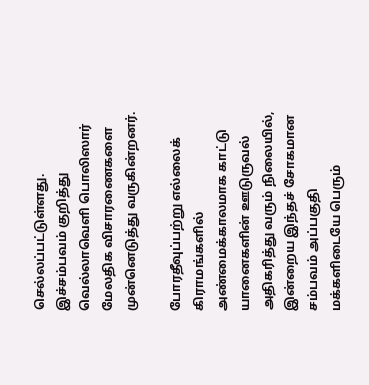செல்லப்பட்டுள்ளது. இச்சம்பவம் குறித்து வெல்லாவெளி பொலிஸார் மேலதிக விசாரணைகளை முன்னெடுத்து வருகின்றனர்.

போரதீவுப்பற்று எல்லைக் கிராமங்களில் அண்மைக்காலமாக காட்டு யானைகளின் ஊடுருவல் அதிகரித்து வரும் நிலையில், இன்றைய இந்தச் சோகமான சம்பவம் அப்பகுதி மக்களிடையே பெரும்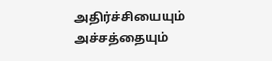அதிர்ச்சியையும் அச்சத்தையும்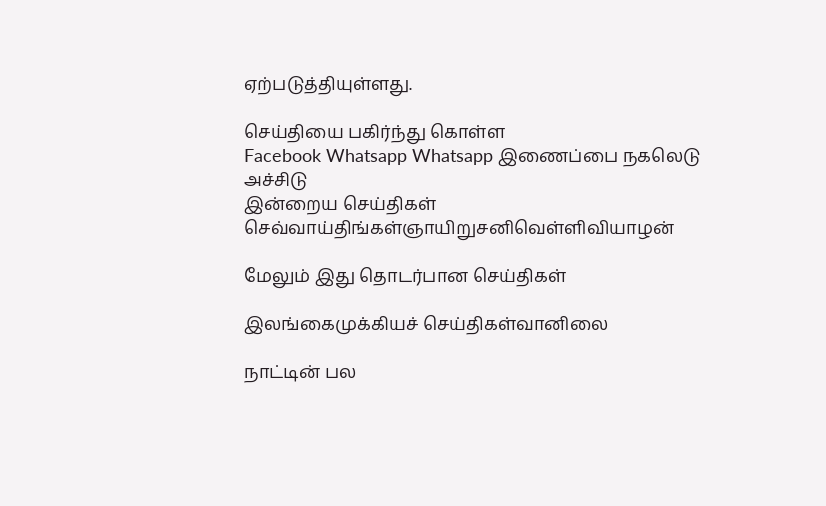ஏற்படுத்தியுள்ளது.

செய்தியை பகிர்ந்து கொள்ள
Facebook Whatsapp Whatsapp இணைப்பை நகலெடு அச்சிடு
இன்றைய செய்திகள்
செவ்வாய்திங்கள்ஞாயிறுசனிவெள்ளிவியாழன்

மேலும் இது தொடர்பான செய்திகள்

இலங்கைமுக்கியச் செய்திகள்வானிலை

நாட்டின் பல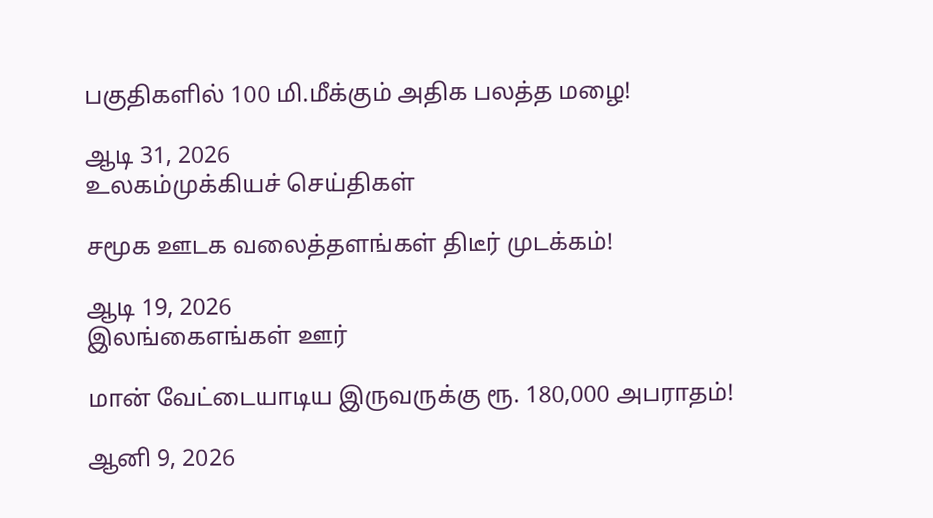பகுதிகளில் 100 மி.மீக்கும் அதிக பலத்த மழை!

ஆடி 31, 2026
உலகம்முக்கியச் செய்திகள்

சமூக ஊடக வலைத்தளங்கள் திடீர் முடக்கம்!

ஆடி 19, 2026
இலங்கைஎங்கள் ஊர்

மான் வேட்டையாடிய இருவருக்கு ரூ. 180,000 அபராதம்!

ஆனி 9, 2026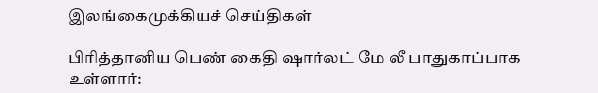இலங்கைமுக்கியச் செய்திகள்

பிரித்தானிய பெண் கைதி ஷார்லட் மே லீ பாதுகாப்பாக உள்ளார்: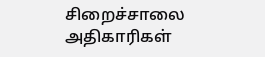சிறைச்சாலை அதிகாரிகள்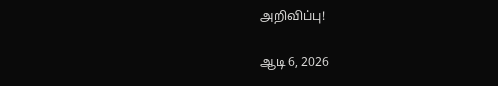அறிவிப்பு!

ஆடி 6, 2026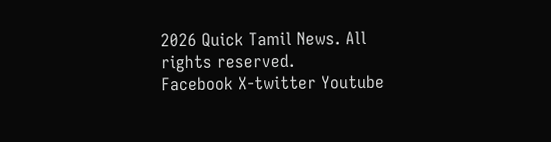2026 Quick Tamil News. All rights reserved.
Facebook X-twitter Youtube